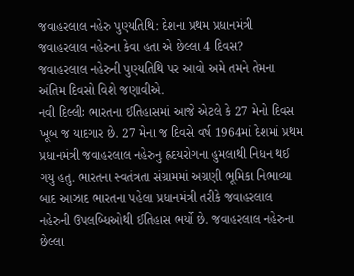જવાહરલાલ નહેરુ પુણ્યતિથિ: દેશના પ્રથમ પ્રધાનમંત્રી જવાહરલાલ નહેરુના કેવા હતા એ છેલ્લા 4 દિવસ?
જવાહરલાલ નહેરુની પુણ્યતિથિ પર આવો અમે તમને તેમના અંતિમ દિવસો વિશે જણાવીએ.
નવી દિલ્લીઃ ભારતના ઈતિહાસમાં આજે એટલે કે 27 મેનો દિવસ ખૂબ જ યાદગાર છે. 27 મેના જ દિવસે વર્ષ 1964માં દેશમાં પ્રથમ પ્રધાનમંત્રી જવાહરલાલ નહેરુનુ હ્રદયરોગના હુમલાથી નિધન થઈ ગયુ હતુ. ભારતના સ્વતંત્રતા સંગ્રામમાં અગ્રણી ભૂમિકા નિભાવ્યા બાદ આઝાદ ભારતના પહેલા પ્રધાનમંત્રી તરીકે જવાહરલાલ નહેરુની ઉપલબ્ધિઓથી ઈતિહાસ ભર્યો છે. જવાહરલાલ નહેરુના છેલ્લા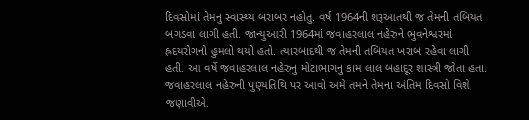દિવસોમાં તેમનુ સ્વાસ્થ્ય બરાબર નહોતુ. વર્ષ 1964ની શરૂઆતથી જ તેમની તબિયત બગડવા લાગી હતી. જાન્યુઆરી 1964માં જવાહરલાલ નહેરુને ભુવનેશ્વરમાં હ્રદયરોગનો હુમલો થયો હતો. ત્યારબાદથી જ તેમની તબિયત ખરાબ રહેવા લાગી હતી. આ વર્ષે જવાહરલાલ નહેરુનુ મોટાભાગનુ કામ લાલ બહાદૂર શાસ્ત્રી જોતા હતા. જવાહરલાલ નહેરુની પુણ્યતિથિ પર આવો અમે તમને તેમના અંતિમ દિવસો વિશે જણાવીએ.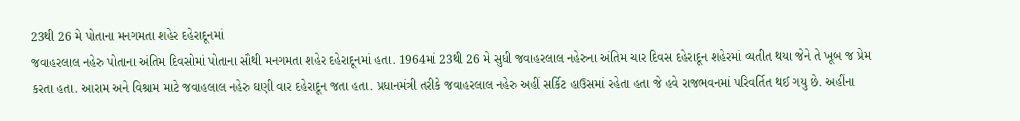23થી 26 મે પોતાના મનગમતા શહેર દહેરાદૂનમાં
જવાહરલાલ નહેરુ પોતાના અંતિમ દિવસોમાં પોતાના સૌથી મનગમતા શહેર દહેરાદૂનમાં હતા. 1964માં 23થી 26 મે સુધી જવાહરલાલ નહેરુના અંતિમ ચાર દિવસ દહેરાદૂન શહેરમાં વ્યતીત થયા જેને તે ખૂબ જ પ્રેમ કરતા હતા. આરામ અને વિશ્રામ માટે જવાહલાલ નહેરુ ઘણી વાર દહેરાદૂન જતા હતા. પ્રધાનમંત્રી તરીકે જવાહરલાલ નહેરુ અહીં સર્કિટ હાઉસમાં રહેતા હતા જે હવે રાજભવનમાં પરિવર્તિત થઈ ગયુ છે. અહીંના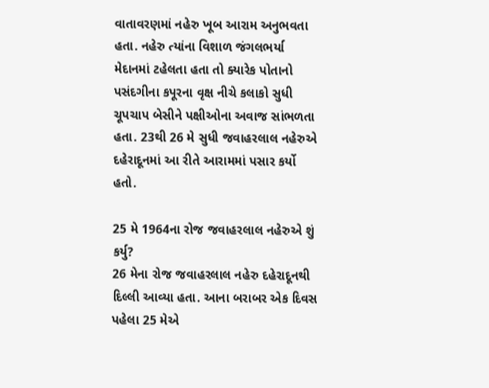વાતાવરણમાં નહેરુ ખૂબ આરામ અનુભવતા હતા. નહેરુ ત્યાંના વિશાળ જંગલભર્યા મેદાનમાં ટહેલતા હતા તો ક્યારેક પોતાનો પસંદગીના કપૂરના વૃક્ષ નીચે કલાકો સુધી ચૂપચાપ બેસીને પક્ષીઓના અવાજ સાંભળતા હતા. 23થી 26 મે સુધી જવાહરલાલ નહેરુએ દહેરાદૂનમાં આ રીતે આરામમાં પસાર કર્યો હતો.

25 મે 1964ના રોજ જવાહરલાલ નહેરુએ શું કર્યુ?
26 મેના રોજ જવાહરલાલ નહેરુ દહેરાદૂનથી દિલ્લી આવ્યા હતા. આના બરાબર એક દિવસ પહેલા 25 મેએ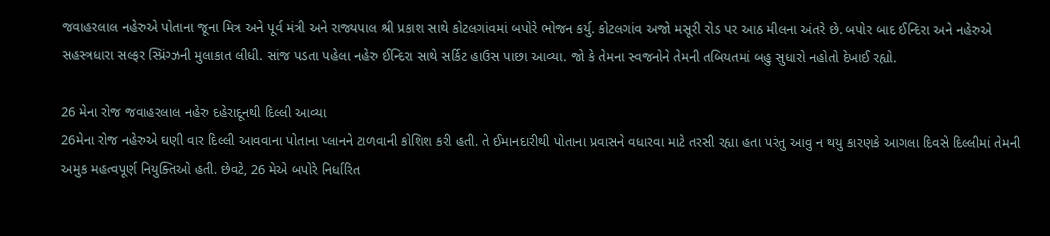જવાહરલાલ નહેરુએ પોતાના જૂના મિત્ર અને પૂર્વ મંત્રી અને રાજ્યપાલ શ્રી પ્રકાશ સાથે કોટલગાંવમાં બપોરે ભોજન કર્યુ. કોટલગાંવ અજો મસૂરી રોડ પર આઠ મીલના અંતરે છે. બપોર બાદ ઈન્દિરા અને નહેરુએ સહસ્ત્રધારા સલ્ફર સ્પ્રિંગ્ઝની મુલાકાત લીધી. સાંજ પડતા પહેલા નહેરુ ઈન્દિરા સાથે સર્કિટ હાઉસ પાછા આવ્યા. જો કે તેમના સ્વજનોને તેમની તબિયતમાં બહુ સુધારો નહોતો દેખાઈ રહ્યો.

26 મેના રોજ જવાહરલાલ નહેરુ દહેરાદૂનથી દિલ્લી આવ્યા
26મેના રોજ નહેરુએ ઘણી વાર દિલ્લી આવવાના પોતાના પ્લાનને ટાળવાની કોશિશ કરી હતી. તે ઈમાનદારીથી પોતાના પ્રવાસને વધારવા માટે તરસી રહ્યા હતા પરંતુ આવુ ન થયુ કારણકે આગલા દિવસે દિલ્લીમાં તેમની અમુક મહત્વપૂર્ણ નિયુક્તિઓ હતી. છેવટે, 26 મેએ બપોરે નિર્ધારિત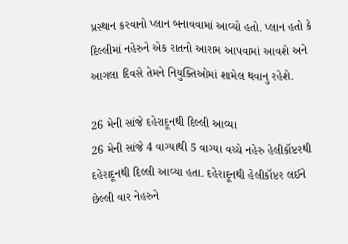પ્રસ્થાન કરવાનો પ્લાન બનાવવામાં આવ્યો હતો. પ્લાન હતો કે દિલ્લીમાં નહેરુને એક રાતનો આરામ આપવામાં આવશે અને આગલા દિવસે તેમને નિયુક્તિઓમાં શામેલ થવાનુ રહેશે.

26 મેની સાંજે દહેરાદૂનથી દિલ્લી આવ્યા
26 મેની સાંજે 4 વાગ્યાથી 5 વાગ્યા વચ્ચે નહેરુ હેલીકૉપ્ટરથી દહેરાદૂનથી દિલ્લી આવ્યા હતા. દહેરાદૂનથી હેલીકૉપ્ટર લઈને છેલ્લી વાર નેહરુને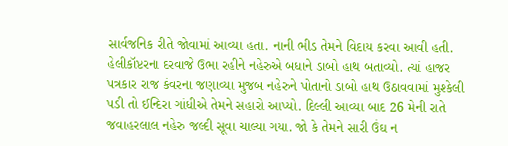સાર્વજનિક રીતે જોવામાં આવ્યા હતા. નાની ભીડ તેમને વિદાય કરવા આવી હતી. હેલીકૉપ્ટરના દરવાજે ઉભા રહીને નહેરુએ બધાને ડાબો હાથ બતાવ્યો. ત્યાં હાજર પત્રકાર રાજ કંવરના જણાવ્યા મુજબ નહેરુને પોતાનો ડાબો હાથ ઉઠાવવામાં મુશ્કેલી પડી તો ઈન્દિરા ગાંધીએ તેમને સહારો આપ્યો. દિલ્લી આવ્યા બાદ 26 મેની રાતે જવાહરલાલ નહેરુ જલ્દી સૂવા ચાલ્યા ગયા. જો કે તેમને સારી ઉંઘ ન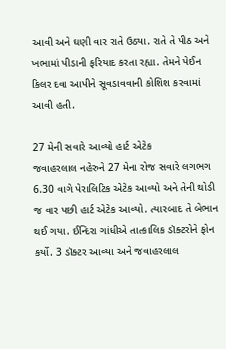આવી અને ઘણી વાર રાતે ઉઠ્યા. રાતે તે પીઠ અને ખભામાં પીડાની ફરિયાદ કરતા રહ્યા. તેમને પેઈન કિલર દવા આપીને સૂવડાવવાની કોશિશ કરવામાં આવી હતી.

27 મેની સવારે આવ્યો હાર્ટ એટેક
જવાહરલાલ નહેરુને 27 મેના રોજ સવારે લગભગ 6.30 વાગે પેરાલિટિક એટેક આવ્યો અને તેની થોડી જ વાર પછી હાર્ટ એટેક આવ્યો. ત્યારબાદ તે બેભાન થઈ ગયા. ઈન્દિરા ગાંધીએ તાત્કાલિક ડૉક્ટરોને ફોન કર્યો. 3 ડૉક્ટર આવ્યા અને જવાહરલાલ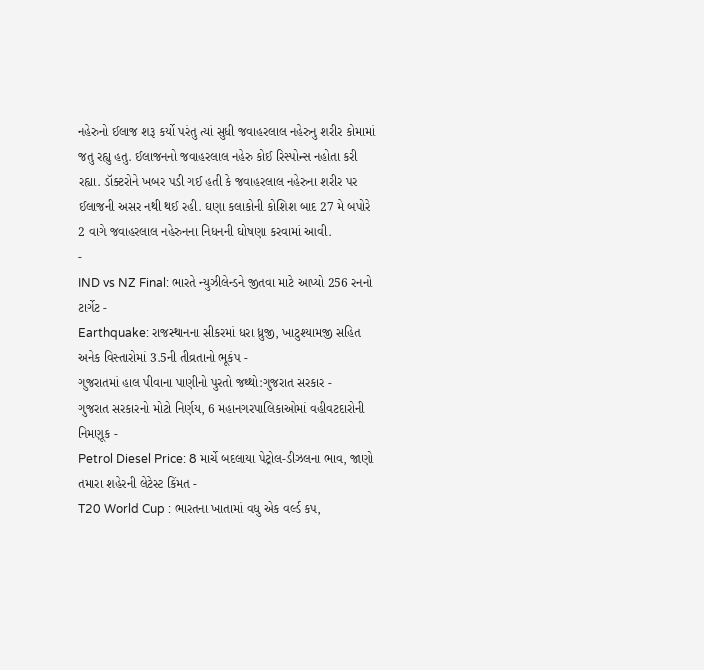નહેરુનો ઈલાજ શરૂ કર્યો પરંતુ ત્યાં સુધી જવાહરલાલ નહેરુનુ શરીર કોમામાં જતુ રહ્યુ હતુ. ઈલાજનનો જવાહરલાલ નહેરુ કોઈ રિસ્પોન્સ નહોતા કરી રહ્યા. ડૉક્ટરોને ખબર પડી ગઈ હતી કે જવાહરલાલ નહેરુના શરીર પર ઈલાજની અસર નથી થઈ રહી. ઘણા કલાકોની કોશિશ બાદ 27 મે બપોરે 2 વાગે જવાહરલાલ નહેરુનના નિધનની ઘોષણા કરવામાં આવી.
-
IND vs NZ Final: ભારતે ન્યુઝીલેન્ડને જીતવા માટે આપ્યો 256 રનનો ટાર્ગેટ -
Earthquake: રાજસ્થાનના સીકરમાં ધરા ધ્રુજી, ખાટુશ્યામજી સહિત અનેક વિસ્તારોમાં 3.5ની તીવ્રતાનો ભૂકંપ -
ગુજરાતમાં હાલ પીવાના પાણીનો પુરતો જથ્થો:ગુજરાત સરકાર -
ગુજરાત સરકારનો મોટો નિર્ણય, 6 મહાનગરપાલિકાઓમાં વહીવટદારોની નિમણૂક -
Petrol Diesel Price: 8 માર્ચે બદલાયા પેટ્રોલ-ડીઝલના ભાવ, જાણો તમારા શહેરની લેટેસ્ટ કિંમત -
T20 World Cup : ભારતના ખાતામાં વધુ એક વર્લ્ડ કપ,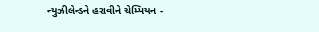ન્યુઝીલેન્ડને હરાવીને ચેમ્પિયન -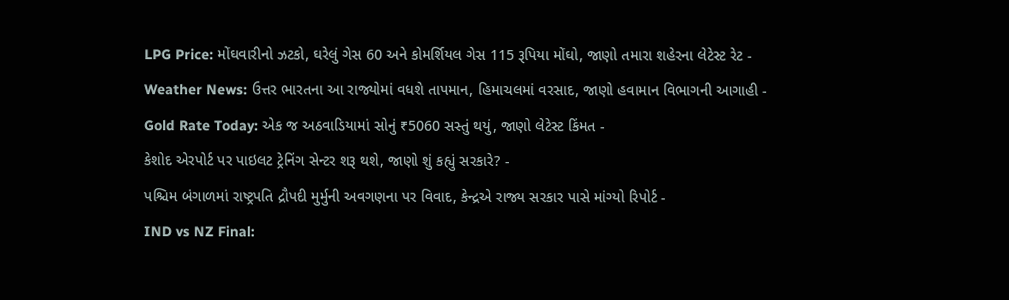LPG Price: મોંઘવારીનો ઝટકો, ઘરેલું ગેસ 60 અને કોમર્શિયલ ગેસ 115 રૂપિયા મોંઘો, જાણો તમારા શહેરના લેટેસ્ટ રેટ -
Weather News: ઉત્તર ભારતના આ રાજ્યોમાં વધશે તાપમાન, હિમાચલમાં વરસાદ, જાણો હવામાન વિભાગની આગાહી -
Gold Rate Today: એક જ અઠવાડિયામાં સોનું ₹5060 સસ્તું થયું, જાણો લેટેસ્ટ કિંમત -
કેશોદ એરપોર્ટ પર પાઇલટ ટ્રેનિંગ સેન્ટર શરૂ થશે, જાણો શું કહ્યું સરકારે? -
પશ્ચિમ બંગાળમાં રાષ્ટ્રપતિ દ્રૌપદી મુર્મુની અવગણના પર વિવાદ, કેન્દ્રએ રાજ્ય સરકાર પાસે માંગ્યો રિપોર્ટ -
IND vs NZ Final: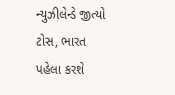ન્યુઝીલેન્ડે જીત્યો ટોસ, ભારત પહેલા કરશે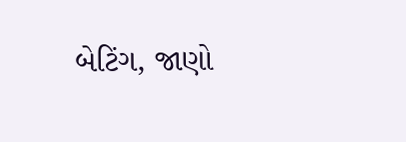બેટિંગ, જાણો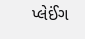પ્લેઈંગ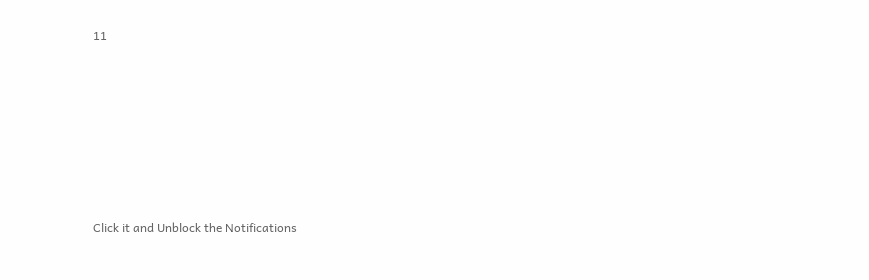11







Click it and Unblock the Notifications